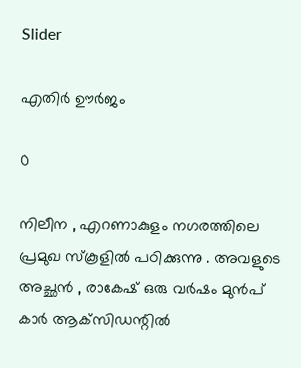Slider

എതിർ ഊർജം

0

നിലീന , എറണാകുളം നഗരത്തിലെ പ്രമുഖ സ്കൂളിൽ പഠിക്കുന്നു . അവളുടെ അച്ഛൻ , രാകേഷ് ഒരു വർഷം മുൻപ് കാർ ആക്‌സിഡന്റിൽ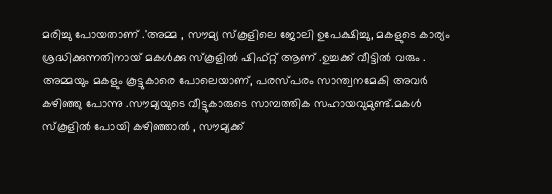മരിച്ചു പോയതാണ് .'അമ്മ , സൗമ്യ സ്കൂളിലെ ജോലി ഉപേക്ഷിച്ചു, മകളുടെ കാര്യം ശ്രദ്ധിക്കുന്നതിനായ് മകൾക്കു സ്കൂളിൽ ഷിഫ്റ്റ് ആണ് .ഉച്ചക്ക് വീട്ടിൽ വരും . അമ്മയും മകളും കൂട്ടുകാരെ പോലെയാണ്, പരസ്പരം സാന്ത്വനമേകി അവർ കഴിഞ്ഞു പോന്നു .സൗമ്യയുടെ വീട്ടുകാരുടെ സാമ്പത്തിക സഹായവുമുണ്ട്.മകൾ സ്കൂളിൽ പോയി കഴിഞ്ഞാൽ , സൗമ്യക്ക്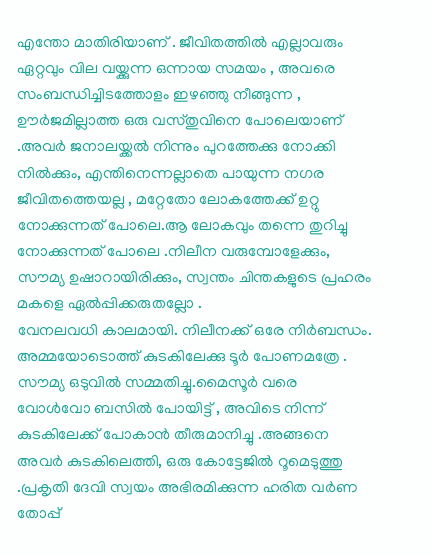എന്തോ മാതിരിയാണ് . ജീവിതത്തിൽ എല്ലാവരും ഏറ്റവും വില വയ്ക്കുന്ന ഒന്നായ സമയം , അവരെ സംബന്ധിച്ചിടത്തോളം ഇഴഞ്ഞു നീങ്ങുന്ന , ഊർജമില്ലാത്ത ഒരു വസ്തുവിനെ പോലെയാണ് .അവർ ജനാലയ്ക്കൽ നിന്നും പുറത്തേക്കു നോക്കി നിൽക്കും, എന്തിനെന്നല്ലാതെ പായുന്ന നഗര ജീവിതത്തെയല്ല , മറ്റേതോ ലോകത്തേക്ക് ഉറ്റു നോക്കുന്നത് പോലെ.ആ ലോകവും തന്നെ തുറിച്ചു നോക്കുന്നത് പോലെ .നിലീന വരുമ്പോളേക്കും, സൗമ്യ ഉഷാറായിരിക്കും, സ്വന്തം ചിന്തകളുടെ പ്രഹരം മകളെ ഏൽപ്പിക്കരുതല്ലോ .
വേനലവധി കാലമായി. നിലീനക്ക് ഒരേ നിർബന്ധം. അമ്മയോടൊത്ത് കുടകിലേക്കു ടൂർ പോണമത്രേ . സൗമ്യ ഒടുവിൽ സമ്മതിച്ചു.മൈസൂർ വരെ വോൾവോ ബസിൽ പോയിട്ട് , അവിടെ നിന്ന് കുടകിലേക്ക് പോകാൻ തീരുമാനിച്ചു .അങ്ങനെ അവർ കുടകിലെത്തി, ഒരു കോട്ടേജിൽ റൂമെടുത്തു .പ്രകൃതി ദേവി സ്വയം അഭിരമിക്കുന്ന ഹരിത വർണ തോപ്പ്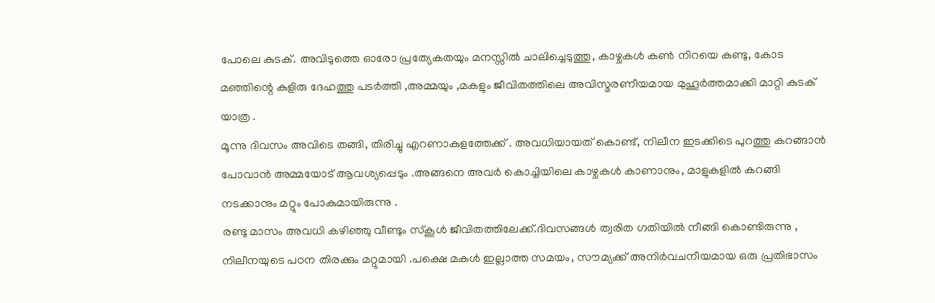പോലെ കുടക്. അവിടുത്തെ ഓരോ പ്രത്യേകതയും മനസ്സിൽ ചാലിച്ചെടുത്തു, കാഴ്ചകൾ കൺ നിറയെ കണ്ടു, കോട മഞ്ഞിന്റെ കുളിരു ദേഹത്തു പടർത്തി ,അമ്മയും ,മകളും ജീവിതത്തിലെ അവിസ്മരണീയമായ മുഹൂർത്തമാക്കി മാറ്റി കുടക് യാത്ര .
മൂന്നു ദിവസം അവിടെ തങ്ങി, തിരിച്ചു എറണാകുളത്തേക്ക് . അവധിയായത്‌ കൊണ്ട്, നിലീന ഇടക്കിടെ പുറത്തു കറങ്ങാൻ പോവാൻ അമ്മയോട് ആവശ്യപ്പെടും .അങ്ങനെ അവർ കൊച്ചിയിലെ കാഴ്ചകൾ കാണാനും, മാളുകളിൽ കറങ്ങി നടക്കാനും മറ്റും പോകുമായിരുന്നു .
രണ്ടു മാസം അവധി കഴിഞ്ഞു വീണ്ടും സ്കൂൾ ജീവിതത്തിലേക്ക്.ദിവസങ്ങൾ ത്വരിത ഗതിയിൽ നീങ്ങി കൊണ്ടിരുന്നു , നിലീനയുടെ പഠന തിരക്കും മറ്റുമായി .പക്ഷെ മകൾ ഇല്ലാത്ത സമയം, സൗമ്യക്ക് അനിർവചനീയമായ ഒരു പ്രതിഭാസം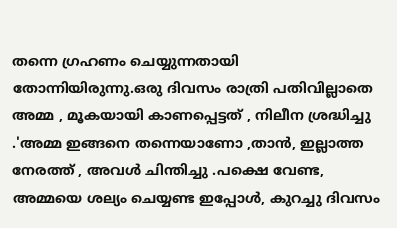തന്നെ ഗ്രഹണം ചെയ്യുന്നതായി തോന്നിയിരുന്നു.ഒരു ദിവസം രാത്രി പതിവില്ലാതെ അമ്മ , മൂകയായി കാണപ്പെട്ടത് , നിലീന ശ്രദ്ധിച്ചു .'അമ്മ ഇങ്ങനെ തന്നെയാണോ ,താൻ, ഇല്ലാത്ത നേരത്ത് , അവൾ ചിന്തിച്ചു .പക്ഷെ വേണ്ട, അമ്മയെ ശല്യം ചെയ്യണ്ട ഇപ്പോൾ, കുറച്ചു ദിവസം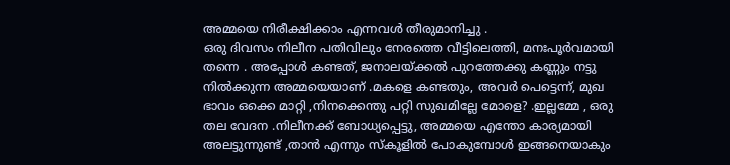അമ്മയെ നിരീക്ഷിക്കാം എന്നവൾ തീരുമാനിച്ചു .
ഒരു ദിവസം നിലീന പതിവിലും നേരത്തെ വീട്ടിലെത്തി, മനഃപൂർവമായി തന്നെ . അപ്പോൾ കണ്ടത്, ജനാലയ്ക്കൽ പുറത്തേക്കു കണ്ണും നട്ടു നിൽക്കുന്ന അമ്മയെയാണ് .മകളെ കണ്ടതും, അവർ പെട്ടെന്ന്, മുഖ ഭാവം ഒക്കെ മാറ്റി ,നിനക്കെന്തു പറ്റി സുഖമില്ലേ മോളെ? .ഇല്ലമ്മേ , ഒരു തല വേദന .നിലീനക്ക് ബോധ്യപ്പെട്ടു, അമ്മയെ എന്തോ കാര്യമായി അലട്ടുന്നുണ്ട് ,താൻ എന്നും സ്കൂളിൽ പോകുമ്പോൾ ഇങ്ങനെയാകും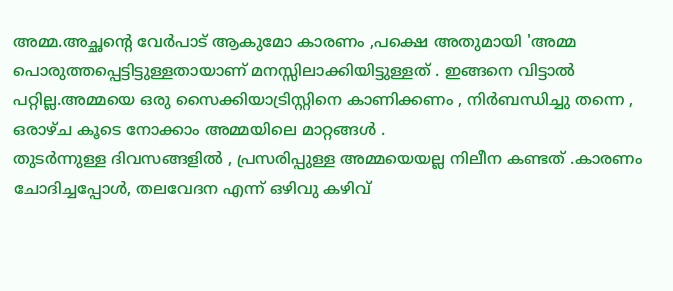അമ്മ.അച്ഛന്റെ വേർപാട് ആകുമോ കാരണം ,പക്ഷെ അതുമായി 'അമ്മ പൊരുത്തപ്പെട്ടിട്ടുള്ളതായാണ് മനസ്സിലാക്കിയിട്ടുള്ളത് . ഇങ്ങനെ വിട്ടാൽ പറ്റില്ല.അമ്മയെ ഒരു സൈക്കിയാട്രിസ്റ്റിനെ കാണിക്കണം , നിർബന്ധിച്ചു തന്നെ , ഒരാഴ്ച കൂടെ നോക്കാം അമ്മയിലെ മാറ്റങ്ങൾ .
തുടർന്നുള്ള ദിവസങ്ങളിൽ , പ്രസരിപ്പുള്ള അമ്മയെയല്ല നിലീന കണ്ടത് .കാരണം ചോദിച്ചപ്പോൾ, തലവേദന എന്ന് ഒഴിവു കഴിവ്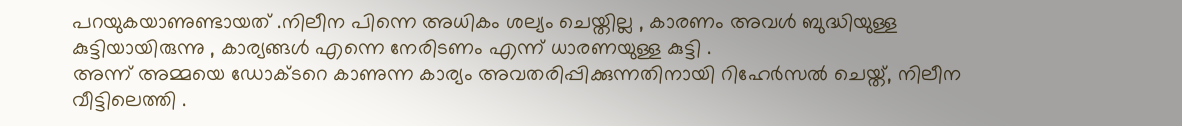പറയുകയാണുണ്ടായത് .നിലീന പിന്നെ അധികം ശല്യം ചെയ്തില്ല , കാരണം അവൾ ബുദ്ധിയുള്ള കുട്ടിയായിരുന്നു , കാര്യങ്ങൾ എന്നെ നേരിടണം എന്ന് ധാരണയുള്ള കുട്ടി .
അന്ന് അമ്മയെ ഡോക്ടറെ കാണുന്ന കാര്യം അവതരിപ്പിക്കുന്നതിനായി റിഹേർസൽ ചെയ്ത്, നിലീന വീട്ടിലെത്തി .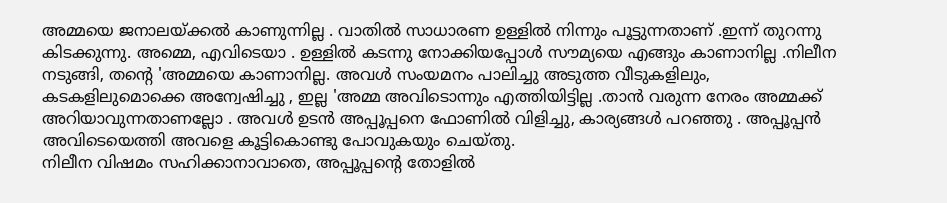അമ്മയെ ജനാലയ്ക്കൽ കാണുന്നില്ല . വാതിൽ സാധാരണ ഉള്ളിൽ നിന്നും പൂട്ടുന്നതാണ് .ഇന്ന് തുറന്നു കിടക്കുന്നു. അമ്മെ, എവിടെയാ . ഉള്ളിൽ കടന്നു നോക്കിയപ്പോൾ സൗമ്യയെ എങ്ങും കാണാനില്ല .നിലീന നടുങ്ങി, തന്റെ 'അമ്മയെ കാണാനില്ല. അവൾ സംയമനം പാലിച്ചു അടുത്ത വീടുകളിലും, കടകളിലുമൊക്കെ അന്വേഷിച്ചു , ഇല്ല 'അമ്മ അവിടൊന്നും എത്തിയിട്ടില്ല .താൻ വരുന്ന നേരം അമ്മക്ക് അറിയാവുന്നതാണല്ലോ . അവൾ ഉടൻ അപ്പൂപ്പനെ ഫോണിൽ വിളിച്ചു, കാര്യങ്ങൾ പറഞ്ഞു . അപ്പൂപ്പൻ അവിടെയെത്തി അവളെ കൂട്ടികൊണ്ടു പോവുകയും ചെയ്തു.
നിലീന വിഷമം സഹിക്കാനാവാതെ, അപ്പൂപ്പന്റെ തോളിൽ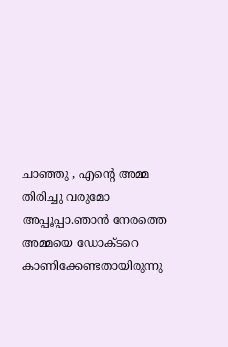ചാഞ്ഞു , എന്റെ അമ്മ തിരിച്ചു വരുമോ അപ്പൂപ്പാ.ഞാൻ നേരത്തെ അമ്മയെ ഡോക്ടറെ കാണിക്കേണ്ടതായിരുന്നു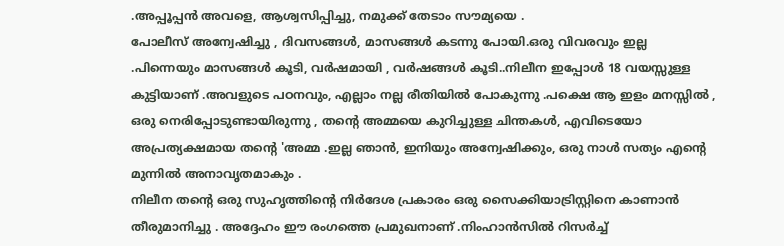.അപ്പൂപ്പൻ അവളെ, ആശ്വസിപ്പിച്ചു, നമുക്ക് തേടാം സൗമ്യയെ .
പോലീസ് അന്വേഷിച്ചു , ദിവസങ്ങൾ, മാസങ്ങൾ കടന്നു പോയി.ഒരു വിവരവും ഇല്ല .പിന്നെയും മാസങ്ങൾ കൂടി, വർഷമായി , വർഷങ്ങൾ കൂടി..നിലീന ഇപ്പോൾ 18 വയസ്സുള്ള കുട്ടിയാണ് .അവളുടെ പഠനവും, എല്ലാം നല്ല രീതിയിൽ പോകുന്നു .പക്ഷെ ആ ഇളം മനസ്സിൽ , ഒരു നെരിപ്പോടുണ്ടായിരുന്നു , തന്റെ അമ്മയെ കുറിച്ചുള്ള ചിന്തകൾ, എവിടെയോ അപ്രത്യക്ഷമായ തന്റെ 'അമ്മ .ഇല്ല ഞാൻ, ഇനിയും അന്വേഷിക്കും, ഒരു നാൾ സത്യം എന്റെ മുന്നിൽ അനാവൃതമാകും .
നിലീന തന്റെ ഒരു സുഹൃത്തിന്റെ നിർദേശ പ്രകാരം ഒരു സൈക്കിയാട്രിസ്റ്റിനെ കാണാൻ തീരുമാനിച്ചു . അദ്ദേഹം ഈ രംഗത്തെ പ്രമുഖനാണ് .നിംഹാൻസിൽ റിസർച്ച്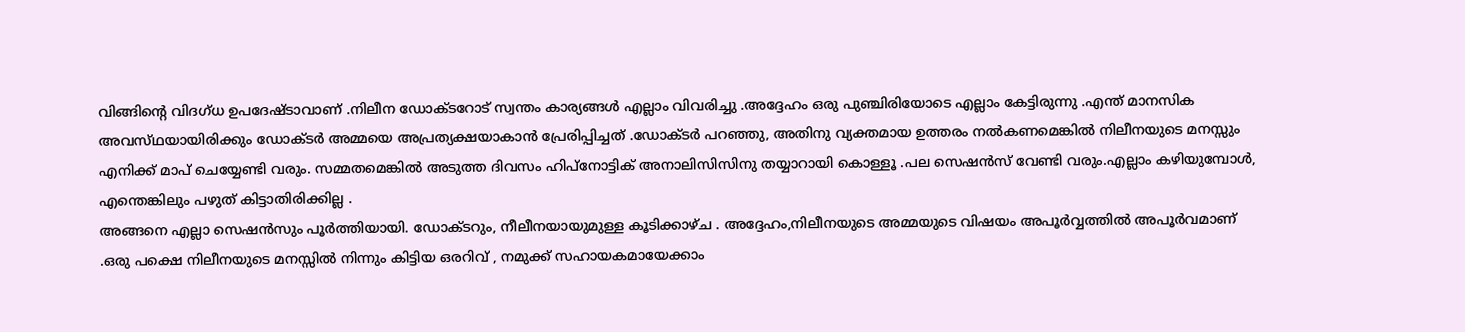വിങ്ങിന്റെ വിദഗ്ധ ഉപദേഷ്ടാവാണ് .നിലീന ഡോക്ടറോട് സ്വന്തം കാര്യങ്ങൾ എല്ലാം വിവരിച്ചു .അദ്ദേഹം ഒരു പുഞ്ചിരിയോടെ എല്ലാം കേട്ടിരുന്നു .എന്ത് മാനസിക അവസ്‌ഥയായിരിക്കും ഡോക്ടർ അമ്മയെ അപ്രത്യക്ഷയാകാൻ പ്രേരിപ്പിച്ചത് .ഡോക്ടർ പറഞ്ഞു, അതിനു വ്യക്തമായ ഉത്തരം നൽകണമെങ്കിൽ നിലീനയുടെ മനസ്സും എനിക്ക് മാപ് ചെയ്യേണ്ടി വരും. സമ്മതമെങ്കിൽ അടുത്ത ദിവസം ഹിപ്നോട്ടിക് അനാലിസിസിനു തയ്യാറായി കൊള്ളൂ .പല സെഷൻസ് വേണ്ടി വരും.എല്ലാം കഴിയുമ്പോൾ, എന്തെങ്കിലും പഴുത് കിട്ടാതിരിക്കില്ല .
അങ്ങനെ എല്ലാ സെഷൻസും പൂർത്തിയായി. ഡോക്ടറും, നീലീനയായുമുള്ള കൂടിക്കാഴ്ച . അദ്ദേഹം,നിലീനയുടെ അമ്മയുടെ വിഷയം അപൂർവ്വത്തിൽ അപൂർവമാണ് .ഒരു പക്ഷെ നിലീനയുടെ മനസ്സിൽ നിന്നും കിട്ടിയ ഒരറിവ് , നമുക്ക് സഹായകമായേക്കാം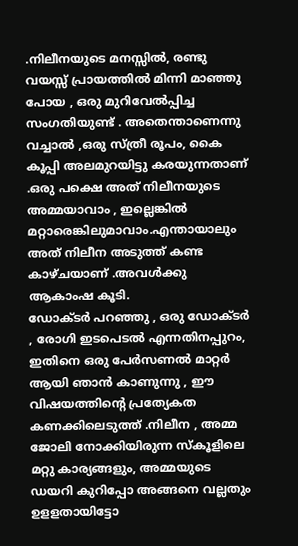.നിലീനയുടെ മനസ്സിൽ, രണ്ടു വയസ്സ് പ്രായത്തിൽ മിന്നി മാഞ്ഞു പോയ , ഒരു മുറിവേൽപ്പിച്ച സംഗതിയുണ്ട് . അതെന്താണെന്നു വച്ചാൽ ,ഒരു സ്ത്രീ രൂപം, കൈ കൂപ്പി അലമുറയിട്ടു കരയുന്നതാണ് .ഒരു പക്ഷെ അത് നിലീനയുടെ അമ്മയാവാം , ഇല്ലെങ്കിൽ മറ്റാരെങ്കിലുമാവാം.എന്തായാലും അത് നിലീന അടുത്ത് കണ്ട കാഴ്ചയാണ് .അവൾക്കു ആകാംഷ കൂടി.
ഡോക്ടർ പറഞ്ഞു , ഒരു ഡോക്ടർ , രോഗി ഇടപെടൽ എന്നതിനപ്പുറം, ഇതിനെ ഒരു പേർസണൽ മാറ്റർ ആയി ഞാൻ കാണുന്നു , ഈ വിഷയത്തിന്റെ പ്രത്യേകത കണക്കിലെടുത്ത് .നിലീന , അമ്മ ജോലി നോക്കിയിരുന്ന സ്കൂളിലെ മറ്റു കാര്യങ്ങളും, അമ്മയുടെ ഡയറി കുറിപ്പോ അങ്ങനെ വല്ലതും ഉളളതായിട്ടോ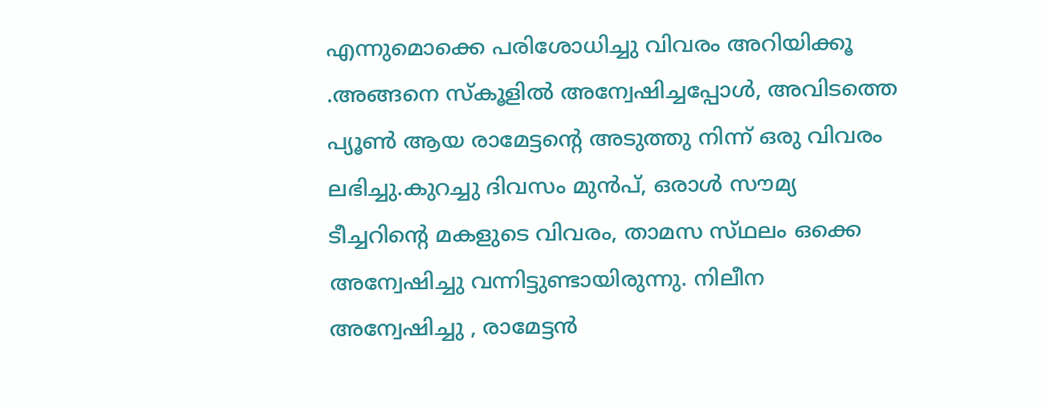എന്നുമൊക്കെ പരിശോധിച്ചു വിവരം അറിയിക്കൂ .അങ്ങനെ സ്കൂളിൽ അന്വേഷിച്ചപ്പോൾ, അവിടത്തെ പ്യൂൺ ആയ രാമേട്ടന്റെ അടുത്തു നിന്ന് ഒരു വിവരം ലഭിച്ചു.കുറച്ചു ദിവസം മുൻപ്, ഒരാൾ സൗമ്യ ടീച്ചറിന്റെ മകളുടെ വിവരം, താമസ സ്‌ഥലം ഒക്കെ അന്വേഷിച്ചു വന്നിട്ടുണ്ടായിരുന്നു. നിലീന അന്വേഷിച്ചു , രാമേട്ടൻ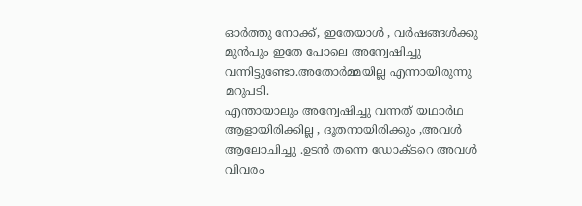ഓർത്തു നോക്ക്, ഇതേയാൾ , വർഷങ്ങൾക്കു മുൻപും ഇതേ പോലെ അന്വേഷിച്ചു വന്നിട്ടുണ്ടോ.അതോർമ്മയില്ല എന്നായിരുന്നു മറുപടി.
എന്തായാലും അന്വേഷിച്ചു വന്നത് യഥാർഥ ആളായിരിക്കില്ല , ദൂതനായിരിക്കും ,അവൾ ആലോചിച്ചു .ഉടൻ തന്നെ ഡോക്ടറെ അവൾ വിവരം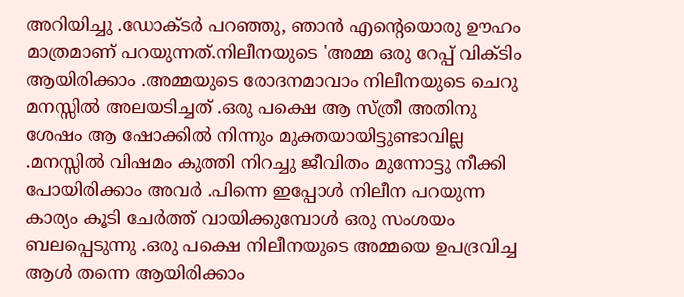അറിയിച്ചു .ഡോക്ടർ പറഞ്ഞു, ഞാൻ എന്റെയൊരു ഊഹം മാത്രമാണ് പറയുന്നത്.നിലീനയുടെ 'അമ്മ ഒരു റേപ്പ് വിക്‌ടിം ആയിരിക്കാം .അമ്മയുടെ രോദനമാവാം നിലീനയുടെ ചെറു മനസ്സിൽ അലയടിച്ചത് .ഒരു പക്ഷെ ആ സ്ത്രീ അതിനു ശേഷം ആ ഷോക്കിൽ നിന്നും മുക്തയായിട്ടുണ്ടാവില്ല .മനസ്സിൽ വിഷമം കുത്തി നിറച്ചു ജീവിതം മുന്നോട്ടു നീക്കി പോയിരിക്കാം അവർ .പിന്നെ ഇപ്പോൾ നിലീന പറയുന്ന കാര്യം കൂടി ചേർത്ത് വായിക്കുമ്പോൾ ഒരു സംശയം ബലപ്പെടുന്നു .ഒരു പക്ഷെ നിലീനയുടെ അമ്മയെ ഉപദ്രവിച്ച ആൾ തന്നെ ആയിരിക്കാം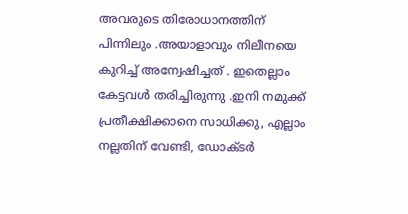അവരുടെ തിരോധാനത്തിന് പിന്നിലും .അയാളാവും നിലീനയെ കുറിച്ച് അന്വേഷിച്ചത് . ഇതെല്ലാം കേട്ടവൾ തരിച്ചിരുന്നു .ഇനി നമുക്ക് പ്രതീക്ഷിക്കാനെ സാധിക്കു, എല്ലാം നല്ലതിന് വേണ്ടി, ഡോക്ടർ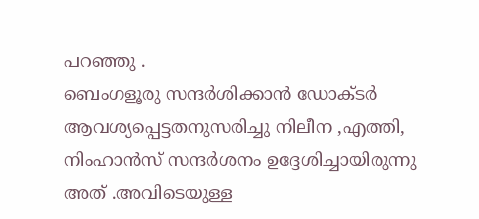പറഞ്ഞു .
ബെംഗളൂരു സന്ദർശിക്കാൻ ഡോക്ടർ ആവശ്യപ്പെട്ടതനുസരിച്ചു നിലീന ,എത്തി, നിംഹാൻസ് സന്ദർശനം ഉദ്ദേശിച്ചായിരുന്നു അത് .അവിടെയുള്ള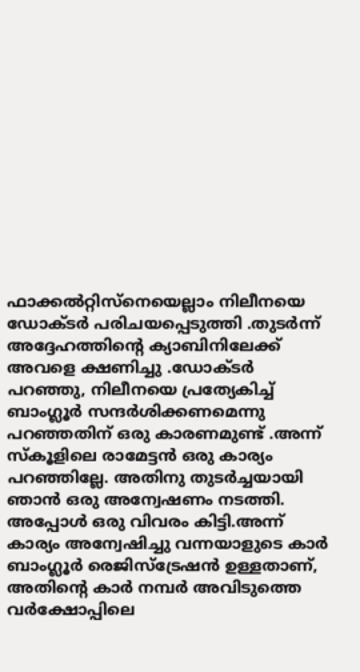ഫാക്കൽറ്റിസ്‌നെയെല്ലാം നിലീനയെ ഡോക്ടർ പരിചയപ്പെടുത്തി .തുടർന്ന് അദ്ദേഹത്തിന്റെ ക്യാബിനിലേക്ക് അവളെ ക്ഷണിച്ചു .ഡോക്ടർ പറഞ്ഞു, നിലീനയെ പ്രത്യേകിച്ച് ബാംഗ്ലൂർ സന്ദർശിക്കണമെന്നു പറഞ്ഞതിന് ഒരു കാരണമുണ്ട് .അന്ന് സ്കൂളിലെ രാമേട്ടൻ ഒരു കാര്യം പറഞ്ഞില്ലേ. അതിനു തുടർച്ചയായി ഞാൻ ഒരു അന്വേഷണം നടത്തി. അപ്പോൾ ഒരു വിവരം കിട്ടി.അന്ന് കാര്യം അന്വേഷിച്ചു വന്നയാളുടെ കാർ ബാംഗ്ലൂർ രെജിസ്ട്രേഷൻ ഉള്ളതാണ്, അതിന്റെ കാർ നമ്പർ അവിടുത്തെ വർക്ഷോപ്പിലെ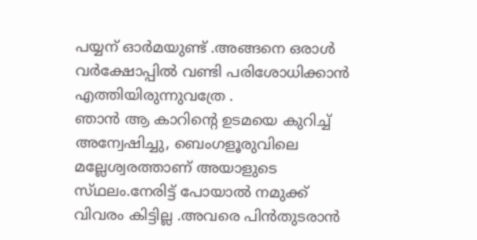പയ്യന് ഓർമയുണ്ട് .അങ്ങനെ ഒരാൾ വർക്ഷോപ്പിൽ വണ്ടി പരിശോധിക്കാൻ എത്തിയിരുന്നുവത്രേ .
ഞാൻ ആ കാറിന്റെ ഉടമയെ കുറിച്ച് അന്വേഷിച്ചു, ബെംഗളൂരുവിലെ മല്ലേശ്വരത്താണ് അയാളുടെ സ്‌ഥലം.നേരിട്ട് പോയാൽ നമുക്ക് വിവരം കിട്ടില്ല .അവരെ പിൻതുടരാൻ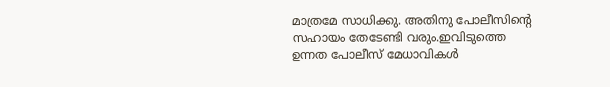മാത്രമേ സാധിക്കു. അതിനു പോലീസിന്റെ സഹായം തേടേണ്ടി വരും.ഇവിടുത്തെ ഉന്നത പോലീസ് മേധാവികൾ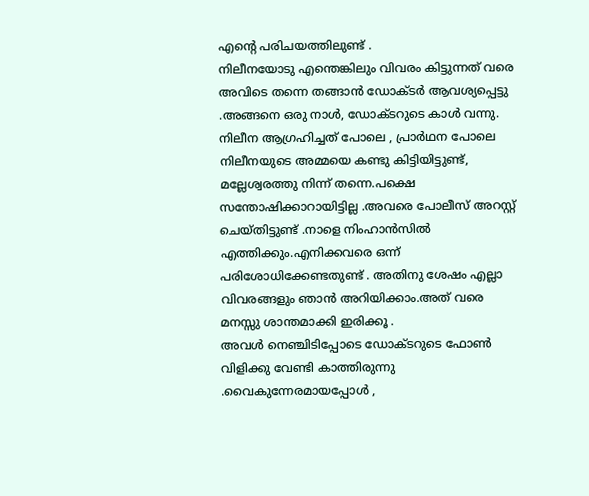എന്റെ പരിചയത്തിലുണ്ട് .
നിലീനയോടു എന്തെങ്കിലും വിവരം കിട്ടുന്നത് വരെ അവിടെ തന്നെ തങ്ങാൻ ഡോക്ടർ ആവശ്യപ്പെട്ടു .അങ്ങനെ ഒരു നാൾ, ഡോക്ടറുടെ കാൾ വന്നു. നിലീന ആഗ്രഹിച്ചത് പോലെ , പ്രാർഥന പോലെ നിലീനയുടെ അമ്മയെ കണ്ടു കിട്ടിയിട്ടുണ്ട്, മല്ലേശ്വരത്തു നിന്ന് തന്നെ.പക്ഷെ സന്തോഷിക്കാറായിട്ടില്ല .അവരെ പോലീസ് അറസ്റ്റ് ചെയ്തിട്ടുണ്ട് .നാളെ നിംഹാൻസിൽ എത്തിക്കും.എനിക്കവരെ ഒന്ന് പരിശോധിക്കേണ്ടതുണ്ട് . അതിനു ശേഷം എല്ലാ വിവരങ്ങളും ഞാൻ അറിയിക്കാം.അത് വരെ മനസ്സു ശാന്തമാക്കി ഇരിക്കൂ .
അവൾ നെഞ്ചിടിപ്പോടെ ഡോക്ടറുടെ ഫോൺ വിളിക്കു വേണ്ടി കാത്തിരുന്നു .വൈകുന്നേരമായപ്പോൾ ,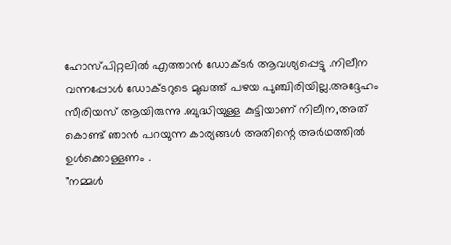ഹോസ്പിറ്റലിൽ എത്താൻ ഡോക്ടർ ആവശ്യപ്പെട്ടു .നിലീന വന്നപ്പോൾ ഡോക്ടറുടെ മുഖത്ത് പഴയ പുഞ്ചിരിയില്ല.അദ്ദേഹം സീരിയസ് ആയിരുന്നു .ബുദ്ധിയുള്ള കുട്ടിയാണ് നിലീന,അത് കൊണ്ട് ഞാൻ പറയുന്ന കാര്യങ്ങൾ അതിന്റെ അർഥത്തിൽ ഉൾക്കൊള്ളണം .
"നമ്മൾ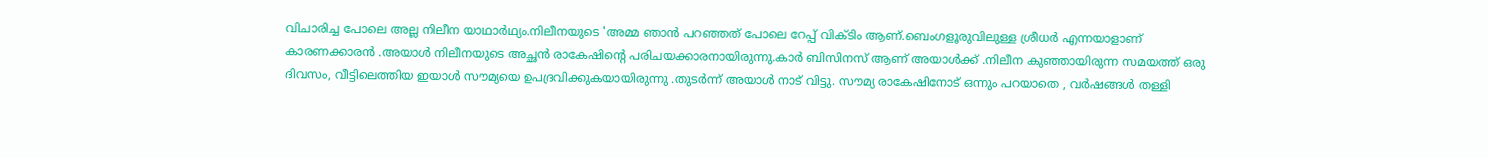വിചാരിച്ച പോലെ അല്ല നിലീന യാഥാർഥ്യം.നിലീനയുടെ 'അമ്മ ഞാൻ പറഞ്ഞത് പോലെ റേപ്പ് വിക്‌ടിം ആണ്.ബെംഗളൂരുവിലുള്ള ശ്രീധർ എന്നയാളാണ് കാരണക്കാരൻ .അയാൾ നിലീനയുടെ അച്ഛൻ രാകേഷിന്റെ പരിചയക്കാരനായിരുന്നു.കാർ ബിസിനസ് ആണ് അയാൾക്ക്‌ .നിലീന കുഞ്ഞായിരുന്ന സമയത്ത് ഒരു ദിവസം, വീട്ടിലെത്തിയ ഇയാൾ സൗമ്യയെ ഉപദ്രവിക്കുകയായിരുന്നു .തുടർന്ന് അയാൾ നാട് വിട്ടു. സൗമ്യ രാകേഷിനോട് ഒന്നും പറയാതെ , വർഷങ്ങൾ തള്ളി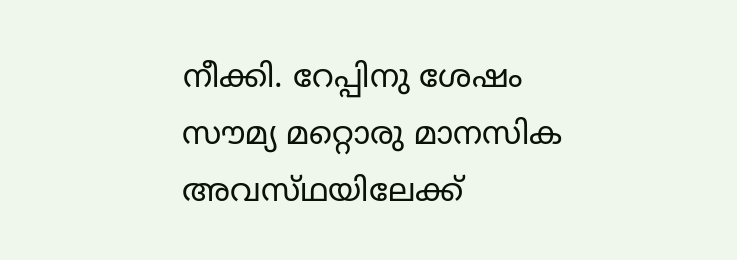നീക്കി. റേപ്പിനു ശേഷം സൗമ്യ മറ്റൊരു മാനസിക അവസ്‌ഥയിലേക്ക്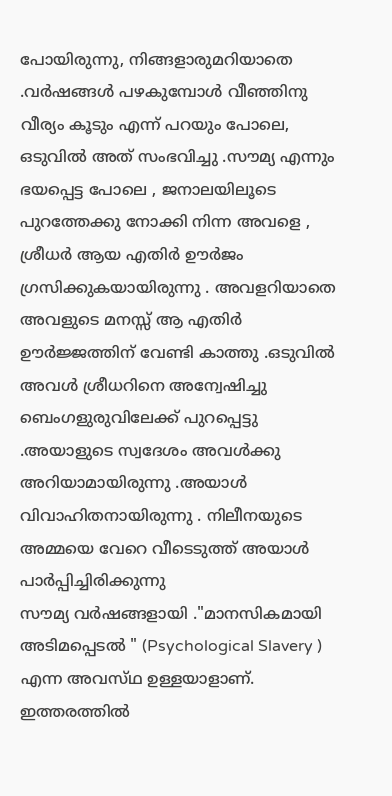പോയിരുന്നു, നിങ്ങളാരുമറിയാതെ .വർഷങ്ങൾ പഴകുമ്പോൾ വീഞ്ഞിനു വീര്യം കൂടും എന്ന് പറയും പോലെ, ഒടുവിൽ അത് സംഭവിച്ചു .സൗമ്യ എന്നും ഭയപ്പെട്ട പോലെ , ജനാലയിലൂടെ പുറത്തേക്കു നോക്കി നിന്ന അവളെ , ശ്രീധർ ആയ എതിർ ഊർജം ഗ്രസിക്കുകയായിരുന്നു . അവളറിയാതെ അവളുടെ മനസ്സ് ആ എതിർ ഊർജ്ജത്തിന് വേണ്ടി കാത്തു .ഒടുവിൽ അവൾ ശ്രീധറിനെ അന്വേഷിച്ചു ബെംഗളുരുവിലേക്ക് പുറപ്പെട്ടു .അയാളുടെ സ്വദേശം അവൾക്കു അറിയാമായിരുന്നു .അയാൾ വിവാഹിതനായിരുന്നു . നിലീനയുടെ അമ്മയെ വേറെ വീടെടുത്ത് അയാൾ പാർപ്പിച്ചിരിക്കുന്നു
സൗമ്യ വർഷങ്ങളായി ."മാനസികമായി അടിമപ്പെടൽ " (Psychological Slavery ) എന്ന അവസ്‌ഥ ഉള്ളയാളാണ്. ഇത്തരത്തിൽ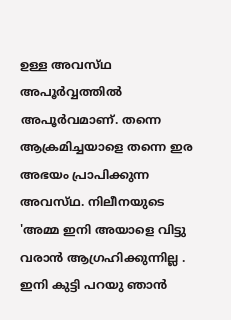ഉള്ള അവസ്‌ഥ അപൂർവ്വത്തിൽ അപൂർവമാണ്. തന്നെ ആക്രമിച്ചയാളെ തന്നെ ഇര അഭയം പ്രാപിക്കുന്ന അവസ്‌ഥ. നിലീനയുടെ 'അമ്മ ഇനി അയാളെ വിട്ടു വരാൻ ആഗ്രഹിക്കുന്നില്ല . ഇനി കുട്ടി പറയു ഞാൻ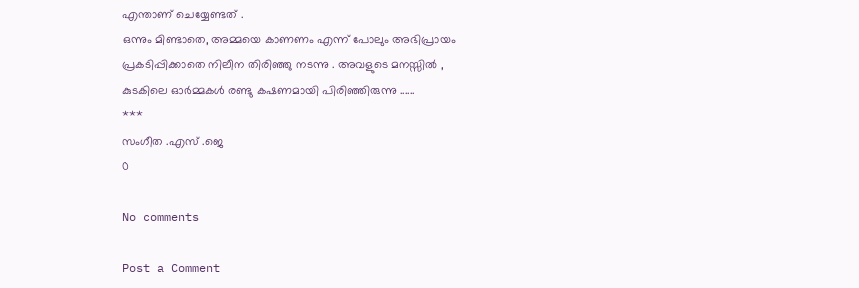എന്താണ് ചെയ്യേണ്ടത് .
ഒന്നും മിണ്ടാതെ, അമ്മയെ കാണണം എന്ന് പോലും അഭിപ്രായം പ്രകടിപ്പിക്കാതെ നിലീന തിരിഞ്ഞു നടന്നു . അവളുടെ മനസ്സിൽ , കുടകിലെ ഓർമ്മകൾ രണ്ടു കഷണമായി പിരിഞ്ഞിരുന്നു ......
***
സംഗീത .എസ് .ജെ
0

No comments

Post a Comment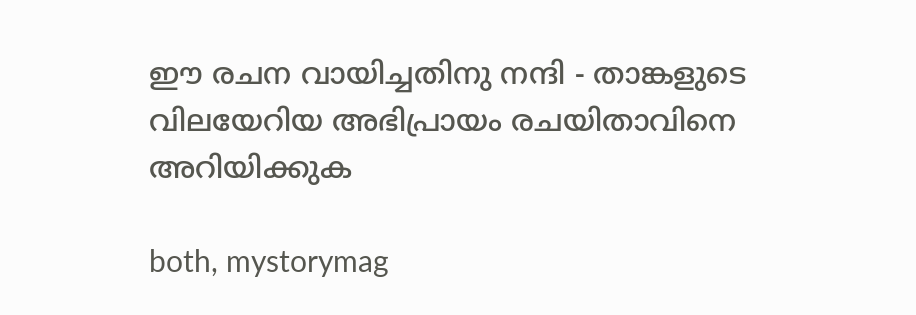ഈ രചന വായിച്ചതിനു നന്ദി - താങ്കളുടെ വിലയേറിയ അഭിപ്രായം രചയിതാവിനെ അറിയിക്കുക

both, mystorymag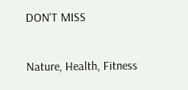DON'T MISS

Nature, Health, Fitness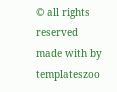© all rights reserved
made with by templateszoo